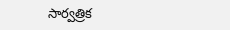సార్వత్రిక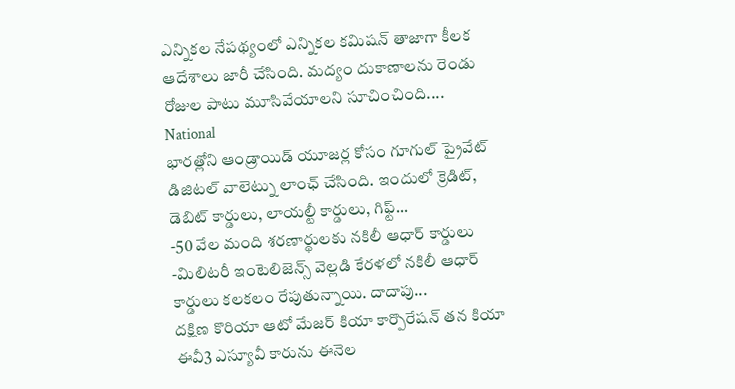ఎన్నికల నేపథ్యంలో ఎన్నికల కమిషన్ తాజాగా కీలక ఆదేశాలు జారీ చేసింది. మద్యం దుకాణాలను రెండు రోజుల పాటు మూసివేయాలని సూచించింది....
National
భారత్లోని ఆండ్రాయిడ్ యూజర్ల కోసం గూగుల్ ప్రైవేట్ డిజిటల్ వాలెట్ను లాంఛ్ చేసింది. ఇందులో క్రెడిట్, డెబిట్ కార్డులు, లాయల్టీ కార్డులు, గిఫ్ట్...
-50 వేల మంది శరణార్థులకు నకిలీ ఆధార్ కార్డులు -మిలిటరీ ఇంటెలిజెన్స్ వెల్లడి కేరళలో నకిలీ ఆధార్ కార్డులు కలకలం రేపుతున్నాయి. దాదాపు...
దక్షిణ కొరియా ఆటో మేజర్ కియా కార్పొరేషన్ తన కియా ఈవీ3 ఎస్యూవీ కారును ఈనెల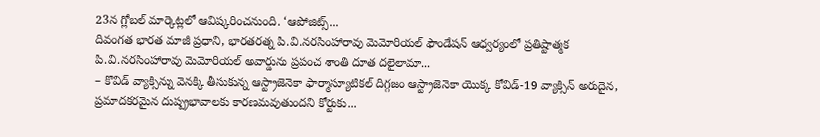23న గ్లోబల్ మార్కెట్లలో ఆవిష్కరించనుంది. ‘ఆపోజిట్స్...
దివంగత భారత మాజీ ప్రధాని, భారతరత్న పి.వి.నరసింహారావు మెమోరియల్ ఫౌండేషన్ ఆధ్వర్యంలో ప్రతిష్టాత్మక పి.వి.నరసింహారావు మెమోరియల్ అవార్డును ప్రపంచ శాంతి దూత దలైలామా...
– కొవిడ్ వ్యాక్సిన్ను వెనక్కి తీసుకున్న ఆస్ట్రాజెనెకా ఫార్మాస్యూటికల్ దిగ్గజం ఆస్ట్రాజెనెకా యొక్క కోవిడ్-19 వ్యాక్సిన్ అరుదైన, ప్రమాదకరమైన దుష్ప్రభావాలకు కారణమవుతుందని కోర్టుకు...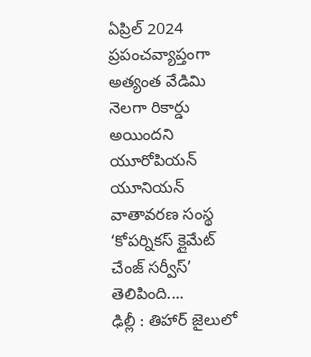ఏప్రిల్ 2024 ప్రపంచవ్యాప్తంగా అత్యంత వేడిమి నెలగా రికార్డు అయిందని యూరోపియన్ యూనియన్ వాతావరణ సంస్థ ‘కోపర్నికస్ క్లైమేట్ చేంజ్ సర్వీస్’ తెలిపింది....
ఢిల్లీ : తిహార్ జైలులో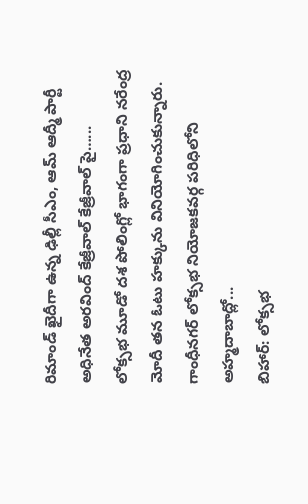రిమాండ్ ఖైదీగా ఉన్న ఢిల్లీ సీఎం, ఆమ్ ఆద్మీ పార్టీ అధినేత అరవింద్ కేజ్రీవాల్ కేజ్రీవాల్ పై…...
లోక్సభ మూడో దశ పోలింగ్లో భాగంగా ప్రధాని నరేంద్ర మోదీ తన ఓటు హక్కును వినియోగించుకున్నారు. గాంధీనగర్ లోక్సభ నియోజకవర్గ పరిధిలోని అహ్మదాబాద్లో...
బిహార్: లోక్సభ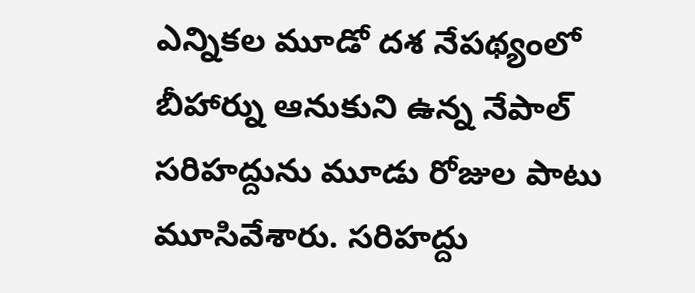ఎన్నికల మూడో దశ నేపథ్యంలో బీహార్ను ఆనుకుని ఉన్న నేపాల్ సరిహద్దును మూడు రోజుల పాటు మూసివేశారు. సరిహద్దు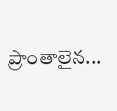ప్రాంతాలైన...